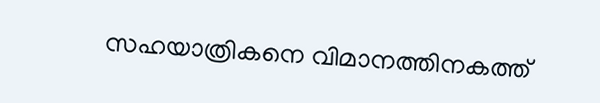സഹയാത്രികനെ വിമാനത്തിനകത്ത്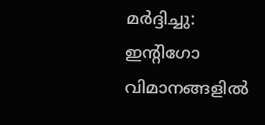മര്‍ദ്ദിച്ചു: ഇന്റിഗോ വിമാനങ്ങളില്‍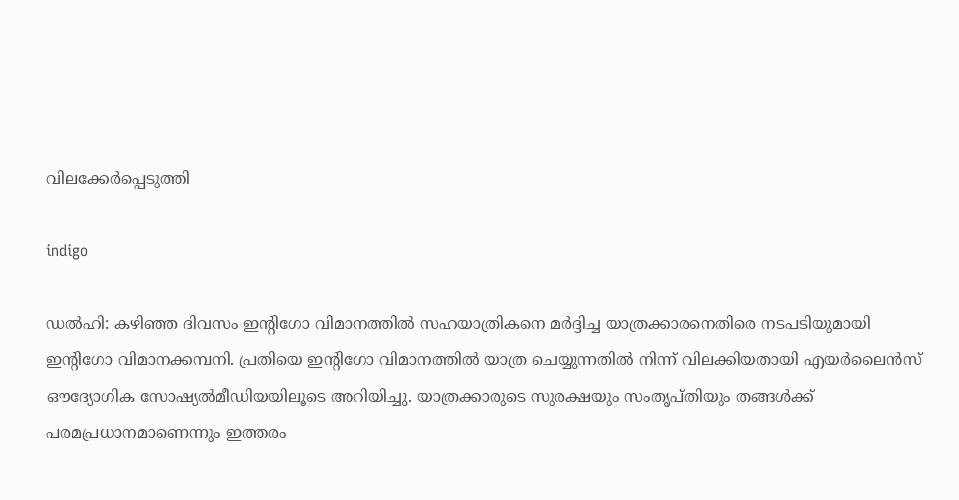വിലക്കേര്‍പ്പെടുത്തി

indigo

ഡല്‍ഹി: കഴിഞ്ഞ ദിവസം ഇന്റിഗോ വിമാനത്തില്‍ സഹയാത്രികനെ മര്‍ദ്ദിച്ച യാത്രക്കാരനെതിരെ നടപടിയുമായി ഇന്റിഗോ വിമാനക്കമ്പനി. പ്രതിയെ ഇന്റിഗോ വിമാനത്തില്‍ യാത്ര ചെയ്യുന്നതില്‍ നിന്ന് വിലക്കിയതായി എയര്‍ലൈന്‍സ് ഔദ്യോഗിക സോഷ്യല്‍മീഡിയയിലൂടെ അറിയിച്ചു. യാത്രക്കാരുടെ സുരക്ഷയും സംതൃപ്തിയും തങ്ങള്‍ക്ക് പരമപ്രധാനമാണെന്നും ഇത്തരം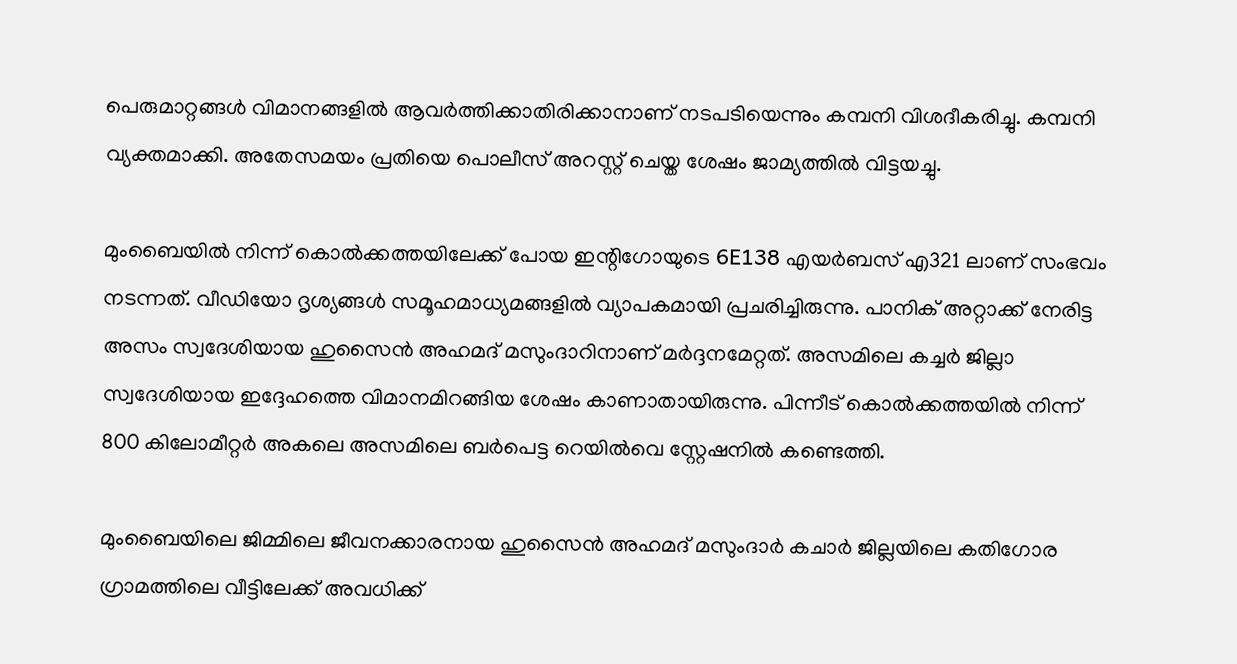പെരുമാറ്റങ്ങള്‍ വിമാനങ്ങളില്‍ ആവര്‍ത്തിക്കാതിരിക്കാനാണ് നടപടിയെന്നും കമ്പനി വിശദീകരിച്ചു. കമ്പനി വ്യക്തമാക്കി. അതേസമയം പ്രതിയെ പൊലീസ് അറസ്റ്റ് ചെയ്ത ശേഷം ജാമ്യത്തില്‍ വിട്ടയച്ചു.

മുംബൈയില്‍ നിന്ന് കൊല്‍ക്കത്തയിലേക്ക് പോയ ഇന്റിഗോയുടെ 6E138 എയര്‍ബസ് എ321 ലാണ് സംഭവം നടന്നത്. വീഡിയോ ദൃശ്യങ്ങള്‍ സമൂഹമാധ്യമങ്ങളില്‍ വ്യാപകമായി പ്രചരിച്ചിരുന്നു. പാനിക് അറ്റാക്ക് നേരിട്ട അസം സ്വദേശിയായ ഹുസൈന്‍ അഹമദ് മസുംദാറിനാണ് മര്‍ദ്ദനമേറ്റത്. അസമിലെ കച്ചര്‍ ജില്ലാ സ്വദേശിയായ ഇദ്ദേഹത്തെ വിമാനമിറങ്ങിയ ശേഷം കാണാതായിരുന്നു. പിന്നീട് കൊല്‍ക്കത്തയില്‍ നിന്ന് 800 കിലോമീറ്റര്‍ അകലെ അസമിലെ ബര്‍പെട്ട റെയില്‍വെ സ്റ്റേഷനില്‍ കണ്ടെത്തി.

മുംബൈയിലെ ജിമ്മിലെ ജീവനക്കാരനായ ഹുസൈന്‍ അഹമദ് മസുംദാര്‍ കചാര്‍ ജില്ലയിലെ കതിഗോര ഗ്രാമത്തിലെ വീട്ടിലേക്ക് അവധിക്ക്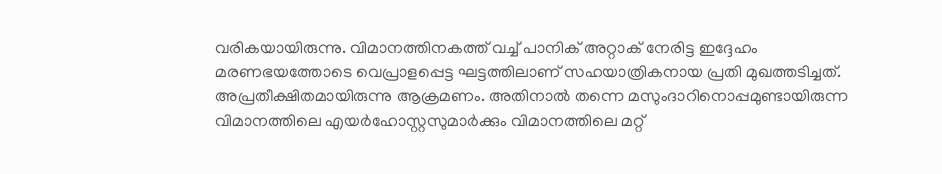വരികയായിരുന്നു. വിമാനത്തിനകത്ത് വച്ച് പാനിക് അറ്റാക് നേരിട്ട ഇദ്ദേഹം മരണഭയത്തോടെ വെപ്രാളപ്പെട്ട ഘട്ടത്തിലാണ് സഹയാത്രികനായ പ്രതി മുഖത്തടിച്ചത്. അപ്രതീക്ഷിതമായിരുന്നു ആക്രമണം. അതിനാല്‍ തന്നെ മസുംദാറിനൊപ്പമുണ്ടായിരുന്ന വിമാനത്തിലെ എയര്‍ഹോസ്റ്റസുമാര്‍ക്കും വിമാനത്തിലെ മറ്റ്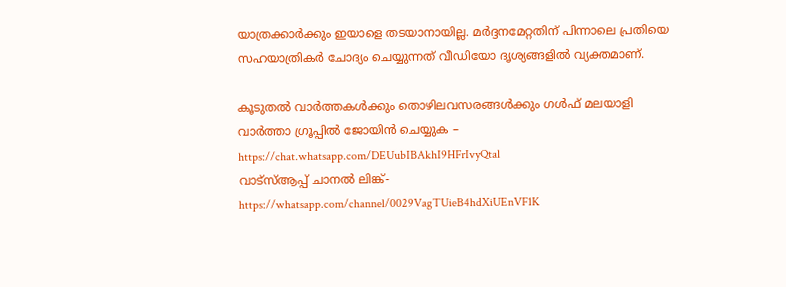യാത്രക്കാര്‍ക്കും ഇയാളെ തടയാനായില്ല. മര്‍ദ്ദനമേറ്റതിന് പിന്നാലെ പ്രതിയെ സഹയാത്രികര്‍ ചോദ്യം ചെയ്യുന്നത് വീഡിയോ ദൃശ്യങ്ങളില്‍ വ്യക്തമാണ്.

കൂടുതല്‍ വാര്‍ത്തകള്‍ക്കും തൊഴിലവസരങ്ങള്‍ക്കും ഗള്‍ഫ് മലയാളി വാര്‍ത്താ ഗ്രൂപ്പില്‍ ജോയിന്‍ ചെയ്യുക – https://chat.whatsapp.com/DEUubIBAkhI9HFrIvyQtal
വാട്‌സ്ആപ്പ് ചാനല്‍ ലിങ്ക്- https://whatsapp.com/channel/0029VagTUieB4hdXiUEnVF1K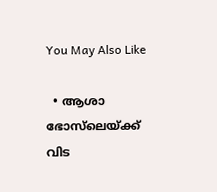You May Also Like

  • ആശാ ഭോസ്‌ലെയ്ക്ക് വിട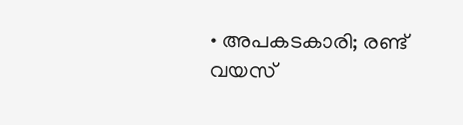• അപകടകാരി; രണ്ട് വയസ്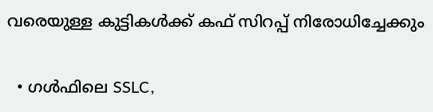വരെയുള്ള കുട്ടികള്‍ക്ക് കഫ് സിറപ്പ് നിരോധിച്ചേക്കും

  • ഗള്‍ഫിലെ SSLC,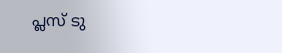പ്ലസ് ടു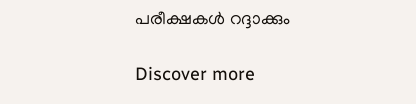പരീക്ഷകള്‍ റദ്ദാക്കും

Discover more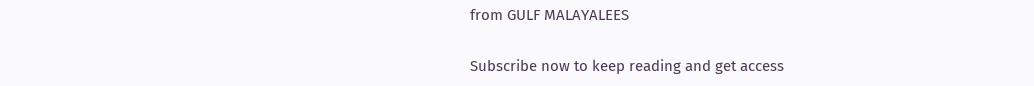from GULF MALAYALEES

Subscribe now to keep reading and get access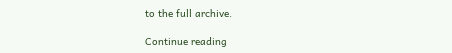to the full archive.

Continue reading